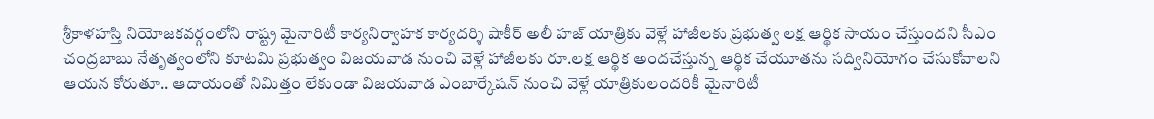శ్రీకాళహస్తి నియోజకవర్గంలోని రాష్ట్ర మైనారిటీ కార్యనిర్వాహక కార్యదర్శి షాకీర్ అలీ హజ్ యాత్రికు వెళ్లే హాజీలకు ప్రభుత్వ లక్ష ఆర్థిక సాయం చేస్తుందని సీఎం చంద్రబాబు నేతృత్వంలోని కూటమి ప్రభుత్వం విజయవాడ నుంచి వెళ్లే హాజీలకు రూ.లక్ష ఆర్థిక అందచేస్తున్న ఆర్థిక చేయూతను సద్వినియోగం చేసుకోవాలని ఆయన కోరుతూ.. ఆదాయంతో నిమిత్తం లేకుండా విజయవాడ ఎంబార్కేషన్ నుంచి వెళ్లే యాత్రికులందరికీ మైనారిటీ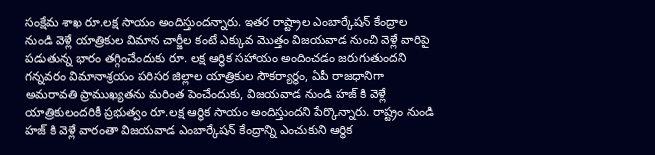సంక్షేమ శాఖ రూ.లక్ష సాయం అందిస్తుందన్నారు. ఇతర రాష్ట్రాల ఎంబార్కేషన్ కేంద్రాల నుండి వెళ్లే యాత్రికుల విమాన చార్జీల కంటే ఎక్కువ మొత్తం విజయవాడ నుంచి వెళ్లే వారిపై పడుతున్న భారం తగ్గించేందుకు రూ. లక్ష ఆర్థిక సహాయం అందించడం జరుగుతుందని గన్నవరం విమానాశ్రయం పరిసర జిల్లాల యాత్రికుల సౌకర్యార్థం, ఏపీ రాజధానిగా అమరావతి ప్రాముఖ్యతను మరింత పెంచేందుకు, విజయవాడ నుండి హజ్ కి వెళ్లే యాత్రికులందరికీ ప్రభుత్వం రూ.లక్ష ఆర్థిక సాయం అందిస్తుందని పేర్కొన్నారు. రాష్ట్రం నుండి హజ్ కి వెళ్లే వారంతా విజయవాడ ఎంబార్కేషన్ కేంద్రాన్ని ఎంచుకుని ఆర్థిక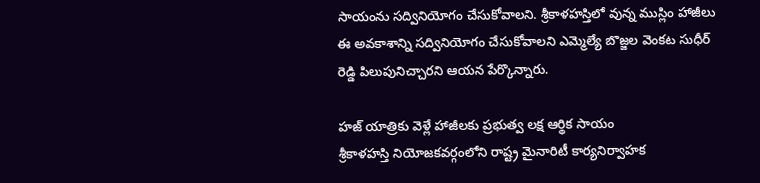సాయంను సద్వినియోగం చేసుకోవాలని. శ్రీకాళహస్తిలో వున్న ముస్లిం హాజీలు ఈ అవకాశాన్ని సద్వినియోగం చేసుకోవాలని ఎమ్మెల్యే బొజ్జల వెంకట సుధీర్ రెడ్డి పిలుపునిచ్చారని ఆయన పేర్కొన్నారు.

హజ్ యాత్రికు వెళ్లే హాజీలకు ప్రభుత్వ లక్ష ఆర్థిక సాయం
శ్రీకాళహస్తి నియోజకవర్గంలోని రాష్ట్ర మైనారిటీ కార్యనిర్వాహక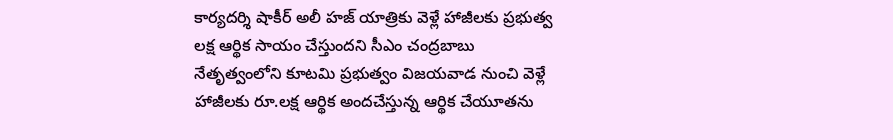కార్యదర్శి షాకీర్ అలీ హజ్ యాత్రికు వెళ్లే హాజీలకు ప్రభుత్వ లక్ష ఆర్థిక సాయం చేస్తుందని సీఎం చంద్రబాబు నేతృత్వంలోని కూటమి ప్రభుత్వం విజయవాడ నుంచి వెళ్లే హాజీలకు రూ.లక్ష ఆర్థిక అందచేస్తున్న ఆర్థిక చేయూతను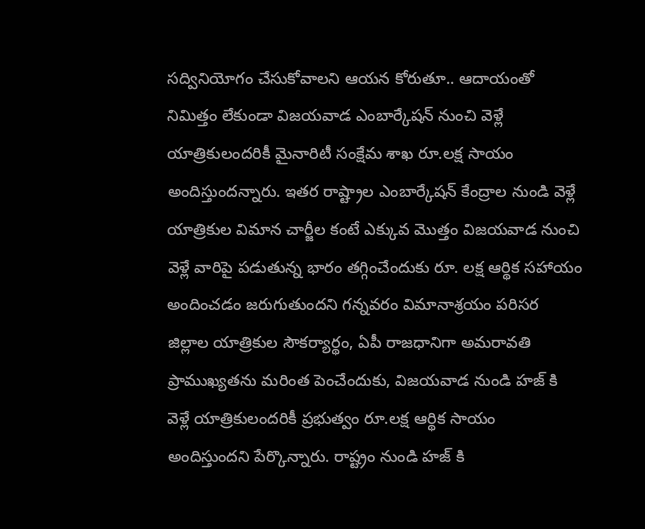సద్వినియోగం చేసుకోవాలని ఆయన కోరుతూ.. ఆదాయంతో నిమిత్తం లేకుండా విజయవాడ ఎంబార్కేషన్ నుంచి వెళ్లే యాత్రికులందరికీ మైనారిటీ సంక్షేమ శాఖ రూ.లక్ష సాయం అందిస్తుందన్నారు. ఇతర రాష్ట్రాల ఎంబార్కేషన్ కేంద్రాల నుండి వెళ్లే యాత్రికుల విమాన చార్జీల కంటే ఎక్కువ మొత్తం విజయవాడ నుంచి వెళ్లే వారిపై పడుతున్న భారం తగ్గించేందుకు రూ. లక్ష ఆర్థిక సహాయం అందించడం జరుగుతుందని గన్నవరం విమానాశ్రయం పరిసర జిల్లాల యాత్రికుల సౌకర్యార్థం, ఏపీ రాజధానిగా అమరావతి ప్రాముఖ్యతను మరింత పెంచేందుకు, విజయవాడ నుండి హజ్ కి వెళ్లే యాత్రికులందరికీ ప్రభుత్వం రూ.లక్ష ఆర్థిక సాయం అందిస్తుందని పేర్కొన్నారు. రాష్ట్రం నుండి హజ్ కి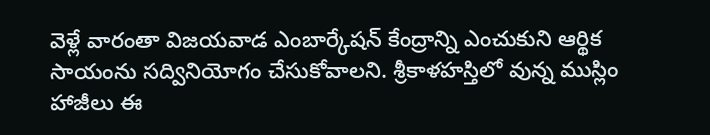వెళ్లే వారంతా విజయవాడ ఎంబార్కేషన్ కేంద్రాన్ని ఎంచుకుని ఆర్థిక సాయంను సద్వినియోగం చేసుకోవాలని. శ్రీకాళహస్తిలో వున్న ముస్లిం హాజీలు ఈ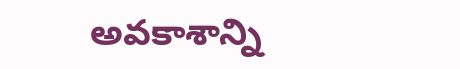అవకాశాన్ని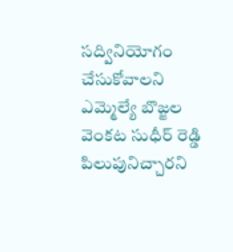సద్వినియోగం చేసుకోవాలని ఎమ్మెల్యే బొజ్జల వెంకట సుధీర్ రెడ్డి పిలుపునిచ్చారని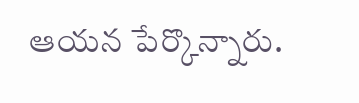ఆయన పేర్కొన్నారు.